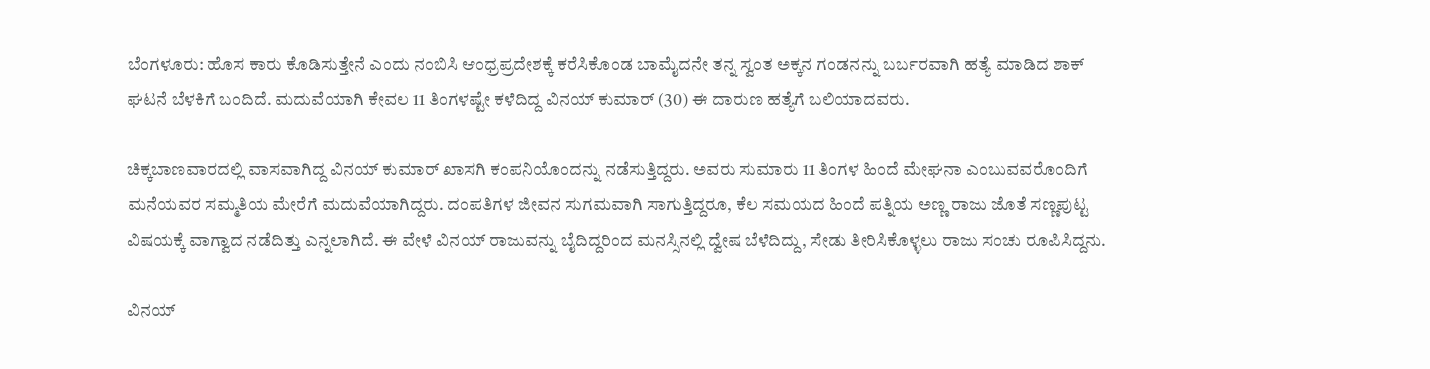ಬೆಂಗಳೂರು: ಹೊಸ ಕಾರು ಕೊಡಿಸುತ್ತೇನೆ ಎಂದು ನಂಬಿಸಿ ಆಂಧ್ರಪ್ರದೇಶಕ್ಕೆ ಕರೆಸಿಕೊಂಡ ಬಾಮೈದನೇ ತನ್ನ ಸ್ವಂತ ಅಕ್ಕನ ಗಂಡನನ್ನು ಬರ್ಬರವಾಗಿ ಹತ್ಯೆ ಮಾಡಿದ ಶಾಕ್ ಘಟನೆ ಬೆಳಕಿಗೆ ಬಂದಿದೆ. ಮದುವೆಯಾಗಿ ಕೇವಲ 11 ತಿಂಗಳಷ್ಟೇ ಕಳೆದಿದ್ದ ವಿನಯ್ ಕುಮಾರ್ (30) ಈ ದಾರುಣ ಹತ್ಯೆಗೆ ಬಲಿಯಾದವರು.

ಚಿಕ್ಕಬಾಣವಾರದಲ್ಲಿ ವಾಸವಾಗಿದ್ದ ವಿನಯ್ ಕುಮಾರ್ ಖಾಸಗಿ ಕಂಪನಿಯೊಂದನ್ನು ನಡೆಸುತ್ತಿದ್ದರು. ಅವರು ಸುಮಾರು 11 ತಿಂಗಳ ಹಿಂದೆ ಮೇಘನಾ ಎಂಬುವವರೊಂದಿಗೆ ಮನೆಯವರ ಸಮ್ಮತಿಯ ಮೇರೆಗೆ ಮದುವೆಯಾಗಿದ್ದರು. ದಂಪತಿಗಳ ಜೀವನ ಸುಗಮವಾಗಿ ಸಾಗುತ್ತಿದ್ದರೂ, ಕೆಲ ಸಮಯದ ಹಿಂದೆ ಪತ್ನಿಯ ಅಣ್ಣ ರಾಜು ಜೊತೆ ಸಣ್ಣಪುಟ್ಟ ವಿಷಯಕ್ಕೆ ವಾಗ್ವಾದ ನಡೆದಿತ್ತು ಎನ್ನಲಾಗಿದೆ. ಈ ವೇಳೆ ವಿನಯ್ ರಾಜುವನ್ನು ಬೈದಿದ್ದರಿಂದ ಮನಸ್ಸಿನಲ್ಲಿ ದ್ವೇಷ ಬೆಳೆದಿದ್ದು, ಸೇಡು ತೀರಿಸಿಕೊಳ್ಳಲು ರಾಜು ಸಂಚು ರೂಪಿಸಿದ್ದನು.

ವಿನಯ್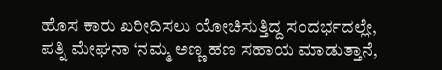ಹೊಸ ಕಾರು ಖರೀದಿಸಲು ಯೋಚಿಸುತ್ತಿದ್ದ ಸಂದರ್ಭದಲ್ಲೇ, ಪತ್ನಿ ಮೇಘನಾ ‘ನಮ್ಮ ಅಣ್ಣ ಹಣ ಸಹಾಯ ಮಾಡುತ್ತಾನೆ,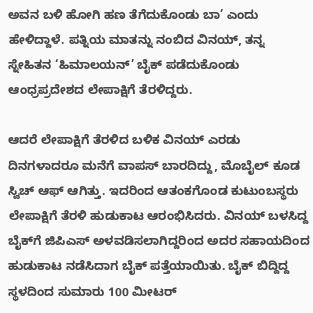ಅವನ ಬಳಿ ಹೋಗಿ ಹಣ ತೆಗೆದುಕೊಂಡು ಬಾ’ ಎಂದು ಹೇಳಿದ್ದಾಳೆ. ಪತ್ನಿಯ ಮಾತನ್ನು ನಂಬಿದ ವಿನಯ್, ತನ್ನ ಸ್ನೇಹಿತನ ‘ಹಿಮಾಲಯನ್’ ಬೈಕ್ ಪಡೆದುಕೊಂಡು ಆಂಧ್ರಪ್ರದೇಶದ ಲೇಪಾಕ್ಷಿಗೆ ತೆರಳಿದ್ದರು.

ಆದರೆ ಲೇಪಾಕ್ಷಿಗೆ ತೆರಳಿದ ಬಳಿಕ ವಿನಯ್ ಎರಡು ದಿನಗಳಾದರೂ ಮನೆಗೆ ವಾಪಸ್ ಬಾರದಿದ್ದು, ಮೊಬೈಲ್ ಕೂಡ ಸ್ವಿಚ್ ಆಫ್ ಆಗಿತ್ತು. ಇದರಿಂದ ಆತಂಕಗೊಂಡ ಕುಟುಂಬಸ್ಥರು ಲೇಪಾಕ್ಷಿಗೆ ತೆರಳಿ ಹುಡುಕಾಟ ಆರಂಭಿಸಿದರು. ವಿನಯ್ ಬಳಸಿದ್ದ ಬೈಕ್‌ಗೆ ಜಿಪಿಎಸ್ ಅಳವಡಿಸಲಾಗಿದ್ದರಿಂದ ಅದರ ಸಹಾಯದಿಂದ ಹುಡುಕಾಟ ನಡೆಸಿದಾಗ ಬೈಕ್ ಪತ್ತೆಯಾಯಿತು. ಬೈಕ್ ಬಿದ್ದಿದ್ದ ಸ್ಥಳದಿಂದ ಸುಮಾರು 100 ಮೀಟರ್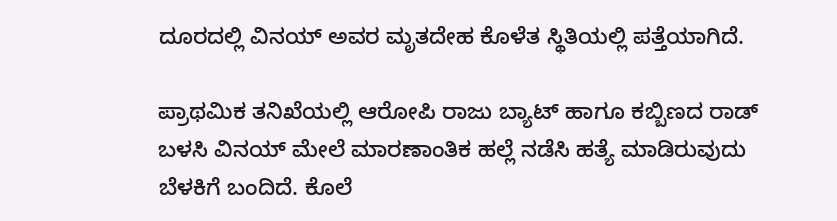ದೂರದಲ್ಲಿ ವಿನಯ್ ಅವರ ಮೃತದೇಹ ಕೊಳೆತ ಸ್ಥಿತಿಯಲ್ಲಿ ಪತ್ತೆಯಾಗಿದೆ.

ಪ್ರಾಥಮಿಕ ತನಿಖೆಯಲ್ಲಿ ಆರೋಪಿ ರಾಜು ಬ್ಯಾಟ್ ಹಾಗೂ ಕಬ್ಬಿಣದ ರಾಡ್ ಬಳಸಿ ವಿನಯ್ ಮೇಲೆ ಮಾರಣಾಂತಿಕ ಹಲ್ಲೆ ನಡೆಸಿ ಹತ್ಯೆ ಮಾಡಿರುವುದು ಬೆಳಕಿಗೆ ಬಂದಿದೆ. ಕೊಲೆ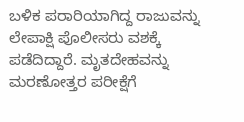ಬಳಿಕ ಪರಾರಿಯಾಗಿದ್ದ ರಾಜುವನ್ನು ಲೇಪಾಕ್ಷಿ ಪೊಲೀಸರು ವಶಕ್ಕೆ ಪಡೆದಿದ್ದಾರೆ. ಮೃತದೇಹವನ್ನು ಮರಣೋತ್ತರ ಪರೀಕ್ಷೆಗೆ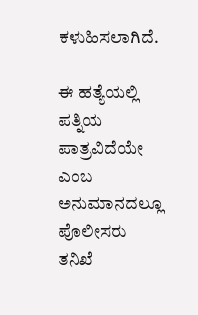ಕಳುಹಿಸಲಾಗಿದೆ.

ಈ ಹತ್ಯೆಯಲ್ಲಿ ಪತ್ನಿಯ ಪಾತ್ರವಿದೆಯೇ ಎಂಬ ಅನುಮಾನದಲ್ಲೂ ಪೊಲೀಸರು ತನಿಖೆ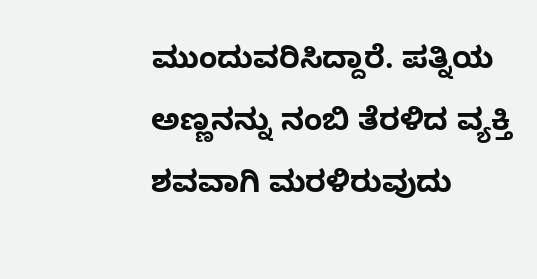ಮುಂದುವರಿಸಿದ್ದಾರೆ. ಪತ್ನಿಯ ಅಣ್ಣನನ್ನು ನಂಬಿ ತೆರಳಿದ ವ್ಯಕ್ತಿ ಶವವಾಗಿ ಮರಳಿರುವುದು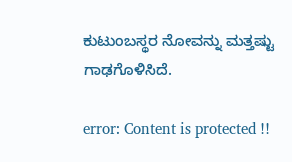ಕುಟುಂಬಸ್ಥರ ನೋವನ್ನು ಮತ್ತಷ್ಟು ಗಾಢಗೊಳಿಸಿದೆ.

error: Content is protected !!